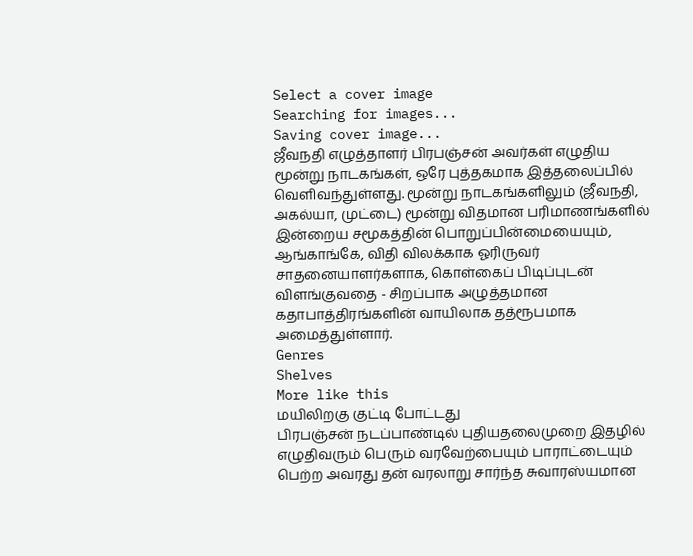Select a cover image
Searching for images...
Saving cover image...
ஜீவநதி எழுத்தாளர் பிரபஞ்சன் அவர்கள் எழுதிய மூன்று நாடகங்கள், ஒரே புத்தகமாக இத்தலைப்பில் வெளிவந்துள்ளது. மூன்று நாடகங்களிலும் (ஜீவநதி, அகல்யா, முட்டை) மூன்று விதமான பரிமாணங்களில் இன்றைய சமூகத்தின் பொறுப்பின்மையையும், ஆங்காங்கே, விதி விலக்காக ஓரிருவர் சாதனையாளர்களாக, கொள்கைப் பிடிப்புடன் விளங்குவதை - சிறப்பாக அழுத்தமான கதாபாத்திரங்களின் வாயிலாக தத்ரூபமாக அமைத்துள்ளார்.
Genres
Shelves
More like this
மயிலிறகு குட்டி போட்டது
பிரபஞ்சன் நடப்பாண்டில் புதியதலைமுறை இதழில் எழுதிவரும் பெரும் வரவேற்பையும் பாராட்டையும் பெற்ற அவரது தன் வரலாறு சார்ந்த சுவாரஸ்யமான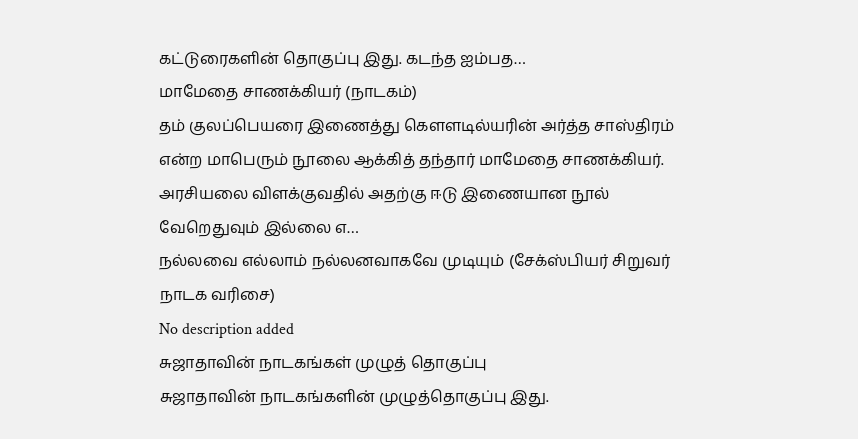கட்டுரைகளின் தொகுப்பு இது. கடந்த ஐம்பத…
மாமேதை சாணக்கியர் (நாடகம்)
தம் குலப்பெயரை இணைத்து கௌளடில்யரின் அர்த்த சாஸ்திரம் என்ற மாபெரும் நூலை ஆக்கித் தந்தார் மாமேதை சாணக்கியர். அரசியலை விளக்குவதில் அதற்கு ஈடு இணையான நூல் வேறெதுவும் இல்லை எ…
நல்லவை எல்லாம் நல்லனவாகவே முடியும் (சேக்ஸ்பியர் சிறுவர் நாடக வரிசை)
No description added
சுஜாதாவின் நாடகங்கள் முழுத் தொகுப்பு
சுஜாதாவின் நாடகங்களின் முழுத்தொகுப்பு இது.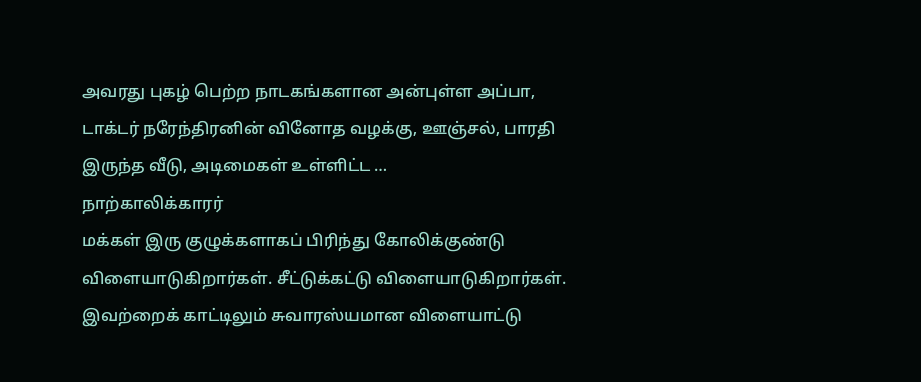அவரது புகழ் பெற்ற நாடகங்களான அன்புள்ள அப்பா, டாக்டர் நரேந்திரனின் வினோத வழக்கு, ஊஞ்சல், பாரதி இருந்த வீடு, அடிமைகள் உள்ளிட்ட …
நாற்காலிக்காரர்
மக்கள் இரு குழுக்களாகப் பிரிந்து கோலிக்குண்டு விளையாடுகிறார்கள். சீட்டுக்கட்டு விளையாடுகிறார்கள். இவற்றைக் காட்டிலும் சுவாரஸ்யமான விளையாட்டு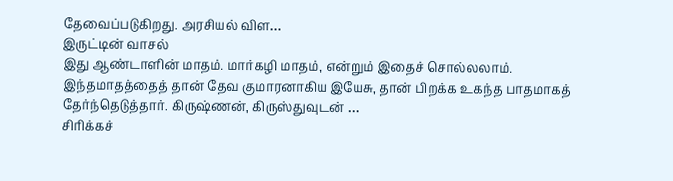தேவைப்படுகிறது. அரசியல் விள…
இருட்டின் வாசல்
இது ஆண்டாளின் மாதம். மார்கழி மாதம், என்றும் இதைச் சொல்லலாம். இந்தமாதத்தைத் தான் தேவ குமாரனாகிய இயேசு, தான் பிறக்க உகந்த பாதமாகத் தேர்ந்தெடுத்தார். கிருஷ்ணன், கிருஸ்துவுடன் …
சிரிக்கச்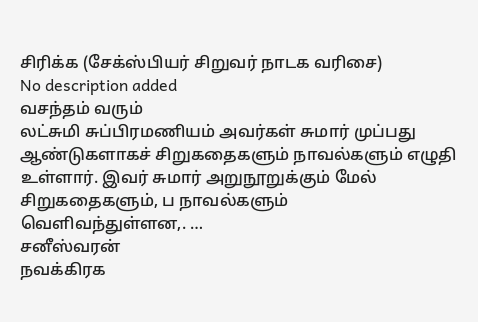சிரிக்க (சேக்ஸ்பியர் சிறுவர் நாடக வரிசை)
No description added
வசந்தம் வரும்
லட்சுமி சுப்பிரமணியம் அவர்கள் சுமார் முப்பது ஆண்டுகளாகச் சிறுகதைகளும் நாவல்களும் எழுதி உள்ளார். இவர் சுமார் அறுநூறுக்கும் மேல் சிறுகதைகளும், ப நாவல்களும் வெளிவந்துள்ளன,. …
சனீஸ்வரன்
நவக்கிரக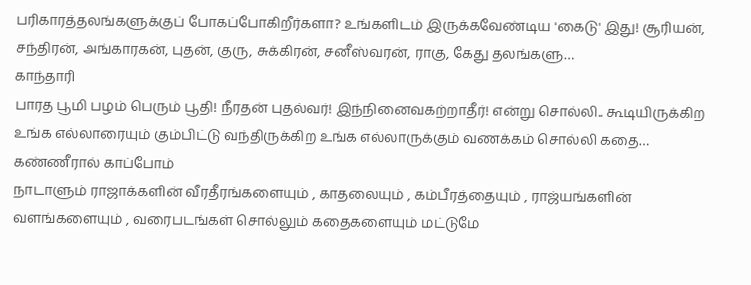பரிகாரத்தலங்களுக்குப் போகப்போகிறீர்களா? உங்களிடம் இருக்கவேண்டிய 'கைடு' இது! சூரியன், சந்திரன், அங்காரகன், புதன், குரு, சுக்கிரன், சனீஸ்வரன், ராகு, கேது தலங்களு…
காந்தாரி
பாரத பூமி பழம் பெரும் பூதி! நீரதன் புதல்வர்! இந்நினைவகற்றாதீர்! என்று சொல்லி.. கூடியிருக்கிற உங்க எல்லாரையும் கும்பிட்டு வந்திருக்கிற உங்க எல்லாருக்கும் வணக்கம் சொல்லி கதை…
கண்ணீரால் காப்போம்
நாடாளும் ராஜாக்களின் வீரதீரங்களையும் , காதலையும் , கம்பீரத்தையும் , ராஜ்யங்களின் வளங்களையும் , வரைபடங்கள் சொல்லும் கதைகளையும் மட்டுமே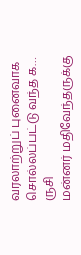வரலாற்றுப் புனைவாக சொல்லப்பட்டு வந்த க…
ருசி
மன்னர் மதிவேந்தருக்கு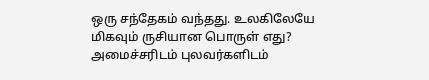ஒரு சந்தேகம் வந்தது. உலகிலேயே மிகவும் ருசியான பொருள் எது? அமைச்சரிடம் புலவர்களிடம்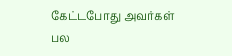கேட்டபோது அவர்கள் பல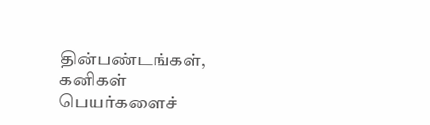தின்பண்டங்கள், கனிகள் பெயர்களைச்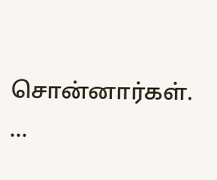சொன்னார்கள். …